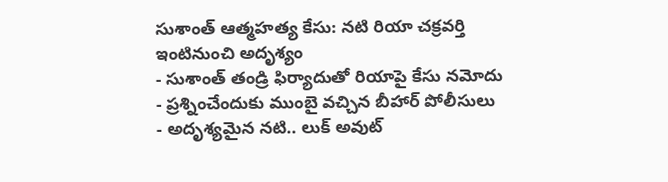సుశాంత్ ఆత్మహత్య కేసు: నటి రియా చక్రవర్తి ఇంటినుంచి అదృశ్యం
- సుశాంత్ తండ్రి ఫిర్యాదుతో రియాపై కేసు నమోదు
- ప్రశ్నించేందుకు ముంబై వచ్చిన బీహార్ పోలీసులు
- అదృశ్యమైన నటి.. లుక్ అవుట్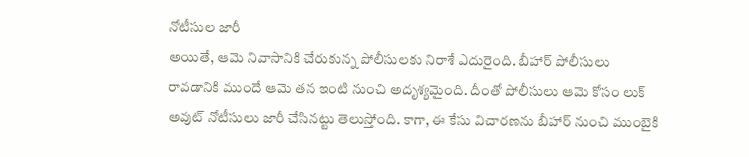నోటీసుల జారీ
అయితే, ఆమె నివాసానికి చేరుకున్న పోలీసులకు నిరాశే ఎదురైంది. బీహార్ పోలీసులు రావడానికి ముందే ఆమె తన ఇంటి నుంచి అదృశ్యమైంది. దీంతో పోలీసులు ఆమె కోసం లుక్ అవుట్ నోటీసులు జారీ చేసినట్టు తెలుస్తోంది. కాగా, ఈ కేసు విచారణను బీహార్ నుంచి ముంబైకి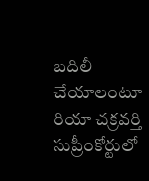బదిలీ చేయాలంటూ రియా చక్రవర్తి సుప్రీంకోర్టులో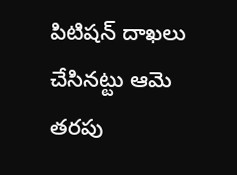పిటిషన్ దాఖలు చేసినట్టు ఆమె తరపు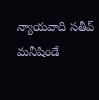న్యాయవాది సతీవ్ మనీషిండే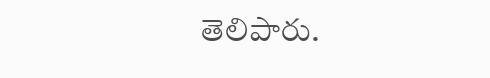తెలిపారు.